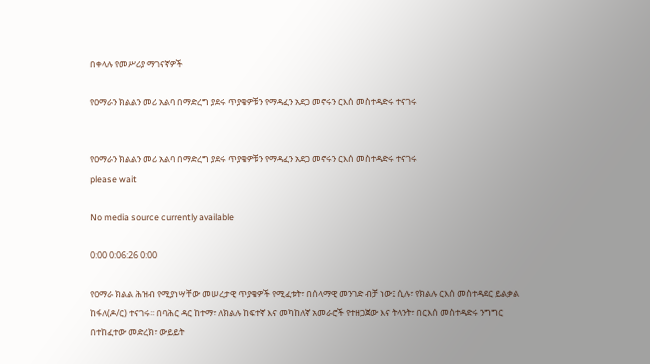በቀላሉ የመሥሪያ ማገናኛዎች

የዐማራን ክልልን መሪ አልባ በማድረግ ያደሩ ጥያቄዎቹን የማዳፈን አደጋ መኖሩን ርእሰ መስተዳድሩ ተናገሩ


የዐማራን ክልልን መሪ አልባ በማድረግ ያደሩ ጥያቄዎቹን የማዳፈን አደጋ መኖሩን ርእሰ መስተዳድሩ ተናገሩ
please wait

No media source currently available

0:00 0:06:26 0:00

የዐማራ ክልል ሕዝብ የሚያነሣቸው መሠረታዊ ጥያቄዎች የሚፈቱት፣ በሰላማዊ መንገድ ብቻ ነው፤ ሲሉ፣ የክልሉ ርእሰ መስተዳደር ይልቃል ከፋለ(ዶ/ር) ተናገሩ፡፡ በባሕር ዳር ከተማ፣ ለክልሉ ከፍተኛ እና መካከለኛ አመራሮች የተዘጋጀው እና ትላንት፣ በርእሰ መስተዳድሩ ንግግር በተከፈተው መድረክ፣ ውይይት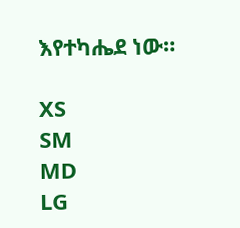እየተካሔደ ነው።

XS
SM
MD
LG